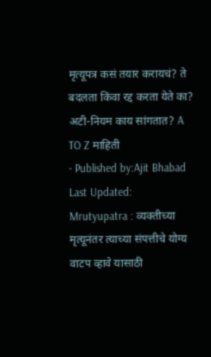मृत्यूपत्र कसं तयार करायचं? ते बदलता किंवा रद्द करता येते का? अटी-नियम काय सांगतात? A TO Z माहिती
- Published by:Ajit Bhabad
Last Updated:
Mrutyupatra : व्यक्तीच्या मृत्यूनंतर त्याच्या संपत्तीचे योग्य वाटप व्हावे यासाठी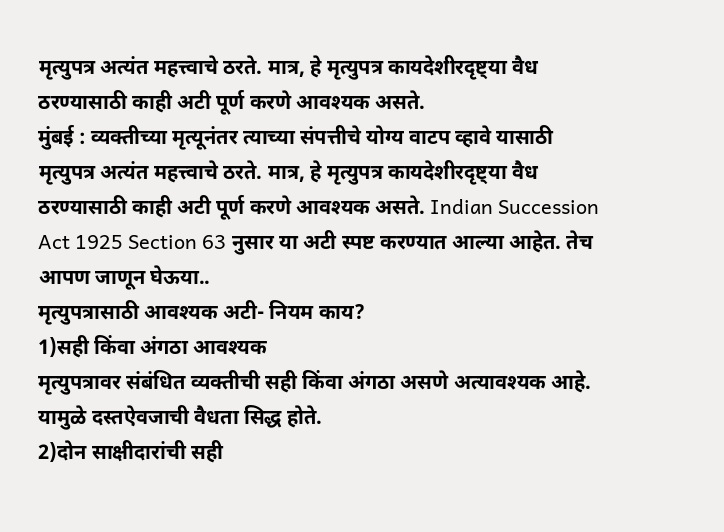मृत्युपत्र अत्यंत महत्त्वाचे ठरते. मात्र, हे मृत्युपत्र कायदेशीरदृष्ट्या वैध ठरण्यासाठी काही अटी पूर्ण करणे आवश्यक असते.
मुंबई : व्यक्तीच्या मृत्यूनंतर त्याच्या संपत्तीचे योग्य वाटप व्हावे यासाठी मृत्युपत्र अत्यंत महत्त्वाचे ठरते. मात्र, हे मृत्युपत्र कायदेशीरदृष्ट्या वैध ठरण्यासाठी काही अटी पूर्ण करणे आवश्यक असते. Indian Succession Act 1925 Section 63 नुसार या अटी स्पष्ट करण्यात आल्या आहेत. तेच आपण जाणून घेऊया..
मृत्युपत्रासाठी आवश्यक अटी- नियम काय?
1)सही किंवा अंगठा आवश्यक
मृत्युपत्रावर संबंधित व्यक्तीची सही किंवा अंगठा असणे अत्यावश्यक आहे. यामुळे दस्तऐवजाची वैधता सिद्ध होते.
2)दोन साक्षीदारांची सही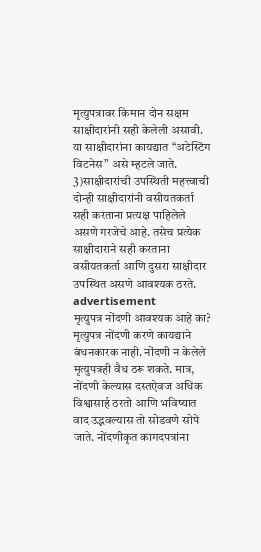मृत्युपत्रावर किमान दोन सक्षम साक्षीदारांनी सही केलेली असावी. या साक्षीदारांना कायद्यात “अटेस्टिंग विटनेस” असे म्हटले जाते.
3)साक्षीदारांची उपस्थिती महत्त्वाची
दोन्ही साक्षीदारांनी वसीयतकर्ता सही करताना प्रत्यक्ष पाहिलेले असणे गरजेचे आहे. तसेच प्रत्येक साक्षीदाराने सही करताना वसीयतकर्ता आणि दुसरा साक्षीदार उपस्थित असणे आवश्यक ठरते.
advertisement
मृत्युपत्र नोंदणी आवश्यक आहे का?
मृत्युपत्र नोंदणी करणे कायद्याने बंधनकारक नाही. नोंदणी न केलेले मृत्युपत्रही वैध ठरू शकते. मात्र, नोंदणी केल्यास दस्तऐवज अधिक विश्वासार्ह ठरतो आणि भविष्यात वाद उद्भवल्यास तो सोडवणे सोपे जाते. नोंदणीकृत कागदपत्रांना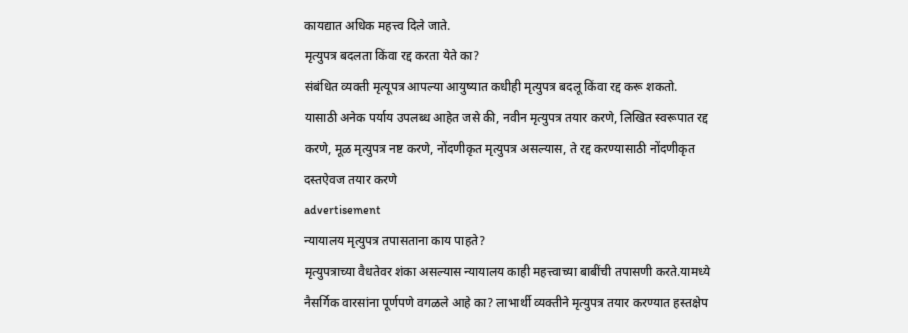कायद्यात अधिक महत्त्व दिले जाते.
मृत्युपत्र बदलता किंवा रद्द करता येते का?
संबंधित व्यक्ती मृत्यूपत्र आपल्या आयुष्यात कधीही मृत्युपत्र बदलू किंवा रद्द करू शकतो. यासाठी अनेक पर्याय उपलब्ध आहेत जसे की, नवीन मृत्युपत्र तयार करणे, लिखित स्वरूपात रद्द करणे, मूळ मृत्युपत्र नष्ट करणे, नोंदणीकृत मृत्युपत्र असल्यास, ते रद्द करण्यासाठी नोंदणीकृत दस्तऐवज तयार करणे
advertisement
न्यायालय मृत्युपत्र तपासताना काय पाहते?
मृत्युपत्राच्या वैधतेवर शंका असल्यास न्यायालय काही महत्त्वाच्या बाबींची तपासणी करते.यामध्ये नैसर्गिक वारसांना पूर्णपणे वगळले आहे का? लाभार्थी व्यक्तीने मृत्युपत्र तयार करण्यात हस्तक्षेप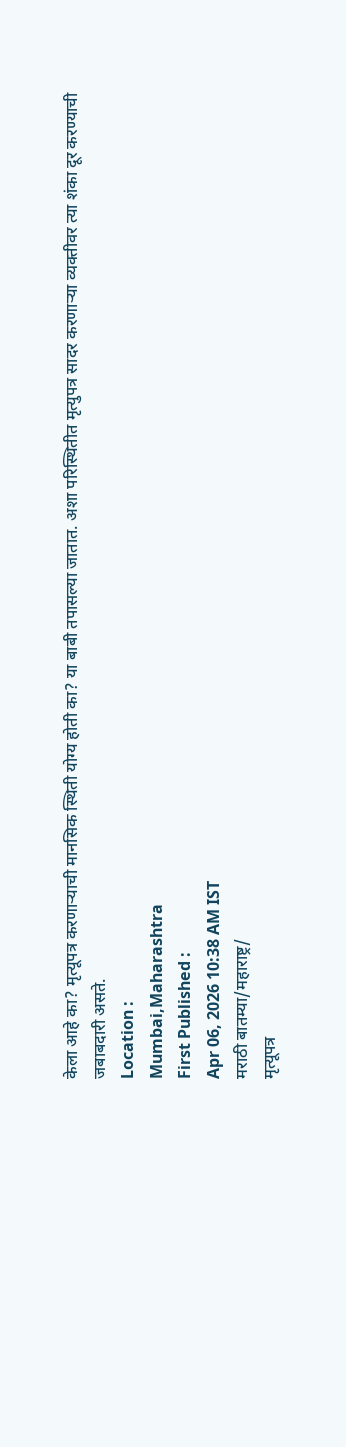केला आहे का? मृत्यूपत्र करणाऱ्याची मानसिक स्थिती योग्य होती का? या बाबी तपासल्या जातात. अशा परिस्थितीत मृत्युपत्र सादर करणाऱ्या व्यक्तीवर त्या शंका दूर करण्याची जबाबदारी असते.
Location :
Mumbai,Maharashtra
First Published :
Apr 06, 2026 10:38 AM IST
मराठी बातम्या/महाराष्ट्र/
मृत्यूपत्र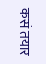कसं तयार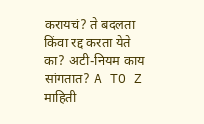करायचं? ते बदलता किंवा रद्द करता येते का? अटी-नियम काय सांगतात? A TO Z माहिती